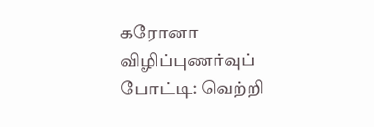கரோனா விழிப்புணர்வுப் போட்டி: வெற்றி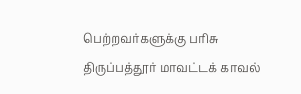பெற்றவர்களுக்கு பரிசு
திருப்பத்தூர் மாவட்டக் காவல்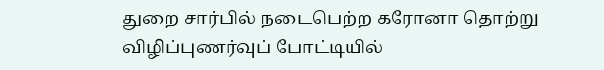துறை சார்பில் நடைபெற்ற கரோனா தொற்று விழிப்புணர்வுப் போட்டியில்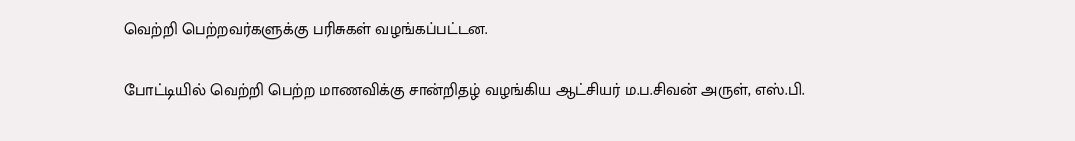வெற்றி பெற்றவர்களுக்கு பரிசுகள் வழங்கப்பட்டன.

போட்டியில் வெற்றி பெற்ற மாணவிக்கு சான்றிதழ் வழங்கிய ஆட்சியர் ம.ப.சிவன் அருள், எஸ்.பி.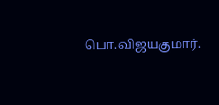பொ.விஜயகுமார்.